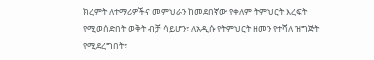ክረምት ለተማሪዎችና መምህራን ከመደበኛው የቀለም ትምህርት እረፍት የሚወሰድበት ወቅት ብቻ ሳይሆን፣ ለአዲሱ የትምህርት ዘመን የተሻለ ዝግጅት የሚደረግበት፣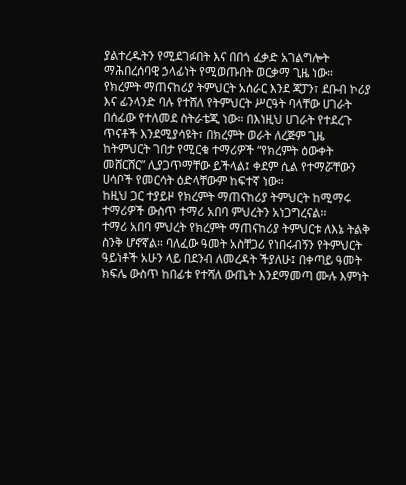ያልተረዱትን የሚደገፉበት እና በበጎ ፈቃድ አገልግሎት ማሕበረሰባዊ ኃላፊነት የሚወጡበት ወርቃማ ጊዜ ነው።
የክረምት ማጠናከሪያ ትምህርት አሰራር እንደ ጃፓን፣ ደቡብ ኮሪያ እና ፊንላንድ ባሉ የተሸለ የትምህርት ሥርዓት ባላቸው ሀገራት በሰፊው የተለመደ ስትራቴጂ ነው። በእነዚህ ሀገራት የተደረጉ ጥናቶች እንደሚያሳዩት፣ በክረምት ወራት ለረጅም ጊዜ ከትምህርት ገበታ የሚርቁ ተማሪዎች “የክረምት ዕውቀት መሸርሸር” ሊያጋጥማቸው ይችላል፤ ቀደም ሲል የተማሯቸውን ሀሳቦች የመርሳት ዕድላቸውም ከፍተኛ ነው።
ከዚህ ጋር ተያይዞ የክረምት ማጠናከሪያ ትምህርት ከሚማሩ ተማሪዎች ውስጥ ተማሪ አበባ ምህረትን አነጋግረናል፡፡
ተማሪ አበባ ምህረት የክረምት ማጠናከሪያ ትምህርቱ ለእኔ ትልቅ ስንቅ ሆኖኛል። ባለፈው ዓመት አስቸጋሪ የነበሩብኝን የትምህርት ዓይነቶች አሁን ላይ በደንብ ለመረዳት ችያለሁ፤ በቀጣይ ዓመት ክፍሌ ውስጥ ከበፊቱ የተሻለ ውጤት እንደማመጣ ሙሉ እምነት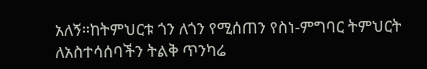አለኝ።ከትምህርቱ ጎን ለጎን የሚሰጠን የስነ-ምግባር ትምህርት ለአስተሳሰባችን ትልቅ ጥንካሬ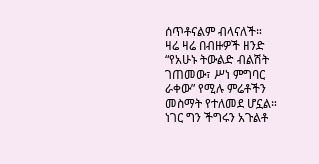ሰጥቶናልም ብላናለች።
ዛሬ ዛሬ በብዙዎች ዘንድ “የአሁኑ ትውልድ ብልሽት ገጠመው፣ ሥነ ምግባር ራቀው” የሚሉ ምሬቶችን መስማት የተለመደ ሆኗል። ነገር ግን ችግሩን አጉልቶ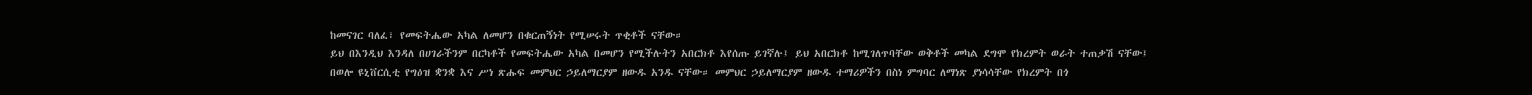ከመናገር ባለፈ፣ የመፍትሔው አካል ለመሆን በቁርጠኝነት የሚሠሩት ጥቂቶች ናቸው።
ይህ በእንዲህ እንዳለ በሀገራችንም በርካቶች የመፍትሔው አካል በመሆን የሚችሉትን አበርክቶ እየሰጡ ይገኛሉ፤ ይህ አበርክቶ ከሚገለጥባቸው ወቅቶች መካል ደግሞ የክረምት ወራት ተጠቃሽ ናቸው፤ በወሎ ዩኒቨርሲቲ የግዕዝ ቋንቋ እና ሥነ ጽሑፍ መምህር ኃይለማርያም ዘውዱ አንዱ ናቸው። መምህር ኃይለማርያም ዘውዱ ተማሪዎችን በስነ ምግባር ለማነጽ ያነሳሳቸው የክረምት በጎ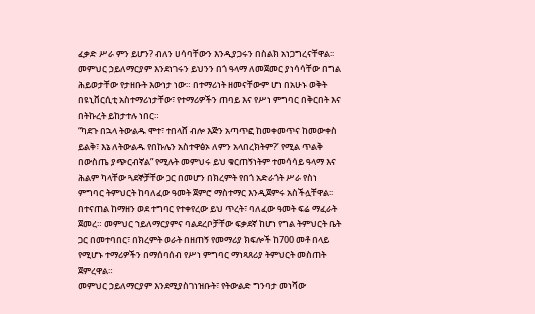ፈቃድ ሥራ ምን ይሆን? ብለን ሀሳባቸውን እንዲያጋሩን በስልክ አነጋግረናቸዋል፡፡
መምህር ኃይለማርያም እንደነገሩን ይህንን በጎ ዓላማ ለመጀመር ያነሳሳቸው በግል ሕይወታቸው የታዘቡት እውነታ ነው። በተማሪነት ዘመናቸውም ሆነ በአሁኑ ወቅት በዩኒቨርሲቲ አስተማሪነታቸው፣ የተማሪዎችን ጠባይ እና የሥነ ምግባር በቅርበት እና በትኩረት ይከታተሉ ነበር።
“ካደጉ በኋላ ትውልዱ ሞተ፣ ተበላሸ ብሎ እጅን አጣጥፎ ከመቀመጥና ከመውቀስ ይልቅ፣ እኔ ለትውልዱ የበኩሌን አስተዋፅኦ ለምን አላበረክትም?’ የሚል ጥልቅ በውስጤ ያጭርብኛል” የሚሉት መምህሩ ይህ ቁርጠኝነትም ተመሳሳይ ዓላማ እና ሕልም ካላቸው ጓደኞቻቸው ጋር በመሆን በክረምት የበጎ አድራጎት ሥራ የስነ ምግባር ትምህርት ከባለፈው ዓመት ጀምሮ ማስተማር እንዲጀምሩ አስችሏቸዋል፡፡
በተናጠል ከማዘን ወደ ተግባር የተቀየረው ይህ ጥረት፣ ባለፈው ዓመት ፍሬ ማፈራት ጀመረ። መምህር ኀይለማርያምና ባልደረቦቻቸው ፍቃደኛ ከሆነ የግል ትምህርት ቤት ጋር በመተባበር፣ በክረምት ወራት በዘጠኝ የመማሪያ ክፍሎች ከ700 መቶ በላይ የሚሆኑ ተማሪዎችን በማሰባሰብ የሥነ ምግባር ማነጻጸሪያ ትምህርት መስጠት ጀምረዋል።
መምህር ኃይለማርያም እንደሚያስገነዝቡት፣ የትውልድ ግንባታ መነሻው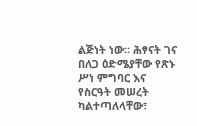ልጅነት ነው። ሕፃናት ገና በለጋ ዕድሜያቸው የጽኑ ሥነ ምግባር እና የስርዓት መሠረት ካልተጣለላቸው፣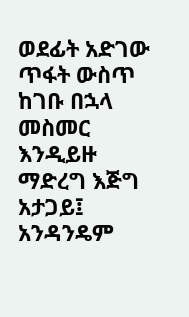ወደፊት አድገው ጥፋት ውስጥ ከገቡ በኋላ መስመር እንዲይዙ ማድረግ እጅግ አታጋይ፤ አንዳንዴም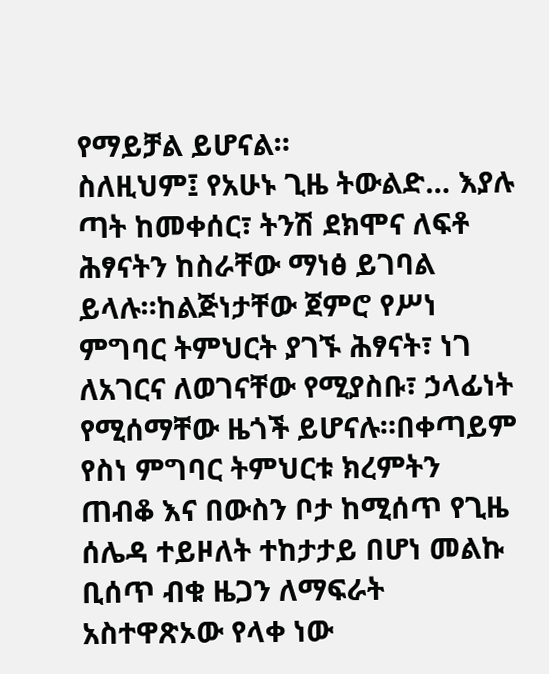የማይቻል ይሆናል።
ስለዚህም፤ የአሁኑ ጊዜ ትውልድ… እያሉ ጣት ከመቀሰር፣ ትንሽ ደክሞና ለፍቶ ሕፃናትን ከስራቸው ማነፅ ይገባል ይላሉ።ከልጅነታቸው ጀምሮ የሥነ ምግባር ትምህርት ያገኙ ሕፃናት፣ ነገ ለአገርና ለወገናቸው የሚያስቡ፣ ኃላፊነት የሚሰማቸው ዜጎች ይሆናሉ።በቀጣይም የስነ ምግባር ትምህርቱ ክረምትን ጠብቆ እና በውስን ቦታ ከሚሰጥ የጊዜ ሰሌዳ ተይዞለት ተከታታይ በሆነ መልኩ ቢሰጥ ብቁ ዜጋን ለማፍራት አስተዋጽኦው የላቀ ነው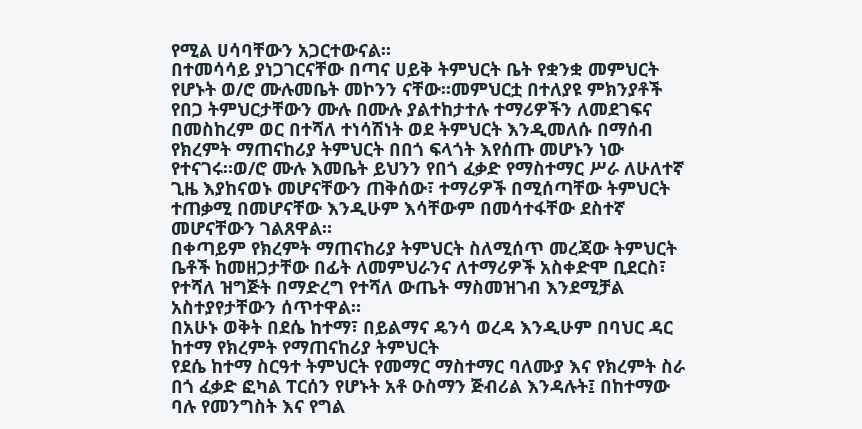የሚል ሀሳባቸውን አጋርተውናል፡፡
በተመሳሳይ ያነጋገርናቸው በጣና ሀይቅ ትምህርት ቤት የቋንቋ መምህርት የሆኑት ወ/ሮ ሙሉመቤት መኮንን ናቸው፡፡መምህርቷ በተለያዩ ምክንያቶች የበጋ ትምህርታቸውን ሙሉ በሙሉ ያልተከታተሉ ተማሪዎችን ለመደገፍና በመስከረም ወር በተሻለ ተነሳሽነት ወደ ትምህርት እንዲመለሱ በማሰብ የክረምት ማጠናከሪያ ትምህርት በበጎ ፍላጎት እየሰጡ መሆኑን ነው የተናገሩ።ወ/ሮ ሙሉ እመቤት ይህንን የበጎ ፈቃድ የማስተማር ሥራ ለሁለተኛ ጊዜ እያከናወኑ መሆናቸውን ጠቅሰው፣ ተማሪዎች በሚሰጣቸው ትምህርት ተጠቃሚ በመሆናቸው እንዲሁም እሳቸውም በመሳተፋቸው ደስተኛ መሆናቸውን ገልጸዋል።
በቀጣይም የክረምት ማጠናከሪያ ትምህርት ስለሚሰጥ መረጃው ትምህርት ቤቶች ከመዘጋታቸው በፊት ለመምህራንና ለተማሪዎች አስቀድሞ ቢደርስ፣ የተሻለ ዝግጅት በማድረግ የተሻለ ውጤት ማስመዝገብ እንደሚቻል አስተያየታቸውን ሰጥተዋል።
በአሁኑ ወቅት በደሴ ከተማ፣ በይልማና ዴንሳ ወረዳ እንዲሁም በባህር ዳር ከተማ የክረምት የማጠናከሪያ ትምህርት
የደሴ ከተማ ስርዓተ ትምህርት የመማር ማስተማር ባለሙያ እና የክረምት ስራ በጎ ፈቃድ ፎካል ፐርሰን የሆኑት አቶ ዑስማን ጅብሪል እንዳሉት፤ በከተማው ባሉ የመንግስት እና የግል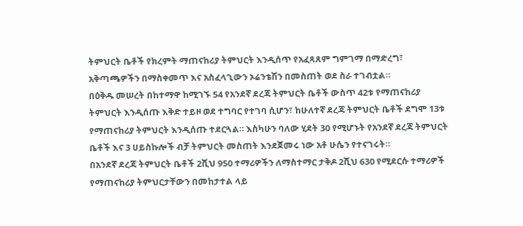ትምህርት ቤቶች የክረምት ማጠናከሪያ ትምህርት እንዲሰጥ የአፈጻጸም ግምገማ በማድረግ፣ አቅጣጫዎችን በማስቀመጥ እና አስፈላጊውን ኦሬንቴሽን በመስጠት ወደ ስራ ተገብቷል።
በዕቅዱ መሠረት በከተማዋ ከሚገኙ 54 የአንደኛ ደረጃ ትምህርት ቤቶች ውስጥ 42ቱ የማጠናከሪያ ትምህርት እንዲሰጡ እቅድ ተይዞ ወደ ተግባር የተገባ ሲሆን፣ ከሁለተኛ ደረጃ ትምህርት ቤቶች ደግሞ 13ቱ የማጠናከሪያ ትምህርት እንዲሰጡ ተደርጓል። እስካሁን ባለው ሂደት 30 የሚሆኑት የአንደኛ ደረጃ ትምህርት ቤቶች እና 3 ሀይስኩሎች ብቻ ትምህርት መስጠት እንደጀመሩ ነው አቶ ሁሴን የተናገሩት።
በአንደኛ ደረጃ ትምህርት ቤቶች 2ሺህ 950 ተማሪዎችን ለማስተማር ታቅዶ 2ሺህ 630 የሚደርሱ ተማሪዎች የማጠናከሪያ ትምህርታቸውን በመከታተል ላይ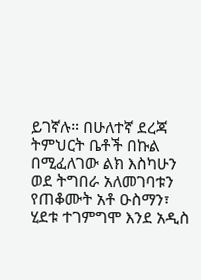ይገኛሉ። በሁለተኛ ደረጃ ትምህርት ቤቶች በኩል በሚፈለገው ልክ እስካሁን ወደ ትግበራ አለመገባቱን የጠቆሙት አቶ ዑስማን፣ ሂደቱ ተገምግሞ እንደ አዲስ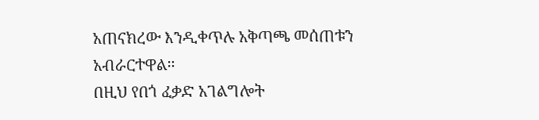አጠናክረው እንዲቀጥሉ አቅጣጫ መሰጠቱን አብራርተዋል።
በዚህ የበጎ ፈቃድ አገልግሎት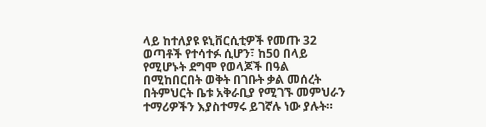ላይ ከተለያዩ ዩኒቨርሲቲዎች የመጡ 32 ወጣቶች የተሳተፉ ሲሆን፣ ከ50 በላይ የሚሆኑት ደግሞ የወላጆች በዓል በሚከበርበት ወቅት በገቡት ቃል መሰረት በትምህርት ቤቱ አቅራቢያ የሚገኙ መምህራን ተማሪዎችን እያስተማሩ ይገኛሉ ነው ያሉት።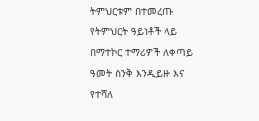ትምህርቱም በተመረጡ የትምህርት ዓይነቶች ላይ በማተኮር ተማሪዎች ለቀጣይ ዓመት ስንቅ እንዲይዙ እና የተሻለ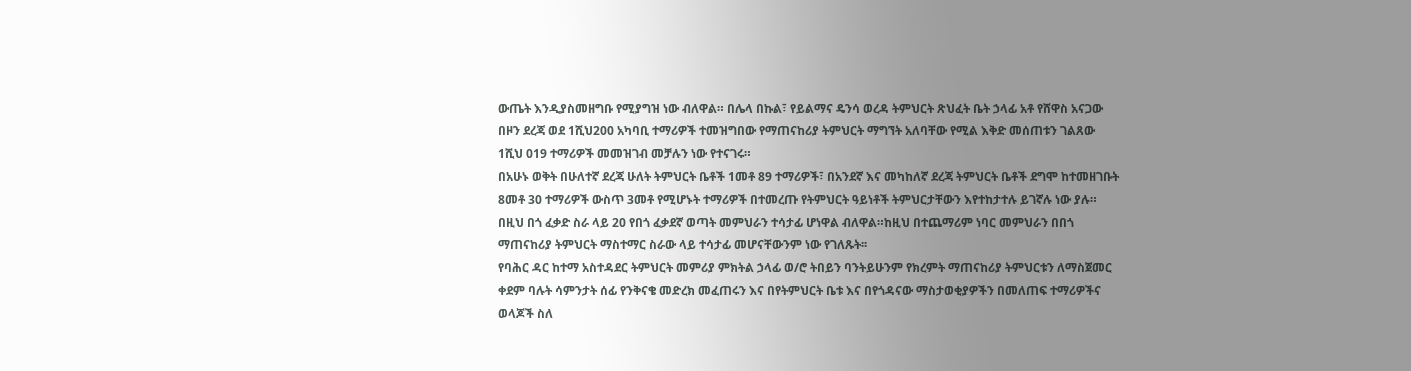ውጤት እንዲያስመዘግቡ የሚያግዝ ነው ብለዋል። በሌላ በኩል፣ የይልማና ዴንሳ ወረዳ ትምህርት ጽህፈት ቤት ኃላፊ አቶ የሸዋስ አናጋው በዞን ደረጃ ወደ 1ሺህ200 አካባቢ ተማሪዎች ተመዝግበው የማጠናከሪያ ትምህርት ማግኘት አለባቸው የሚል እቅድ መሰጠቱን ገልጸው 1ሺህ 019 ተማሪዎች መመዝገብ መቻሉን ነው የተናገሩ።
በአሁኑ ወቅት በሁለተኛ ደረጃ ሁለት ትምህርት ቤቶች 1መቶ 89 ተማሪዎች፣ በአንደኛ እና መካከለኛ ደረጃ ትምህርት ቤቶች ደግሞ ከተመዘገቡት 8መቶ 30 ተማሪዎች ውስጥ 3መቶ የሚሆኑት ተማሪዎች በተመረጡ የትምህርት ዓይነቶች ትምህርታቸውን እየተከታተሉ ይገኛሉ ነው ያሉ። በዚህ በጎ ፈቃድ ስራ ላይ 20 የበጎ ፈቃደኛ ወጣት መምህራን ተሳታፊ ሆነዋል ብለዋል።ከዚህ በተጨማሪም ነባር መምህራን በበጎ ማጠናከሪያ ትምህርት ማስተማር ስራው ላይ ተሳታፊ መሆናቸውንም ነው የገለጹት፡፡
የባሕር ዳር ከተማ አስተዳደር ትምህርት መምሪያ ምክትል ኃላፊ ወ/ሮ ትበይን ባንትይሁንም የክረምት ማጠናከሪያ ትምህርቱን ለማስጀመር ቀደም ባሉት ሳምንታት ሰፊ የንቅናቄ መድረክ መፈጠሩን እና በየትምህርት ቤቱ እና በየጎዳናው ማስታወቂያዎችን በመለጠፍ ተማሪዎችና ወላጆች ስለ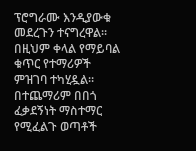ፕሮግራሙ እንዲያውቁ መደረጉን ተናግረዋል፡፡በዚህም ቀላል የማይባል ቁጥር የተማሪዎች ምዝገባ ተካሂዷል። በተጨማሪም በበጎ ፈቃደኝነት ማስተማር የሚፈልጉ ወጣቶች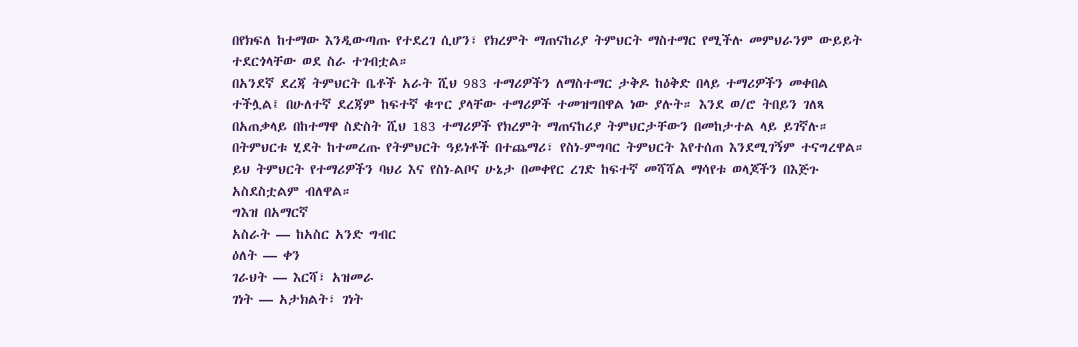በየክፍለ ከተማው እንዲውጣጡ የተደረገ ሲሆን፣ የክረምት ማጠናከሪያ ትምህርት ማስተማር የሚችሉ መምህራንም ውይይት ተደርጎላቸው ወደ ስራ ተገብቷል።
በአንደኛ ደረጃ ትምህርት ቤቶች አራት ሺህ 983 ተማሪዎችን ለማስተማር ታቅዶ ከዕቅድ በላይ ተማሪዎችን መቀበል ተችሏል፤ በሁለተኛ ደረጃም ከፍተኛ ቁጥር ያላቸው ተማሪዎች ተመዝግበዋል ነው ያሉት። እንደ ወ/ሮ ትበይን ገለጻ በአጠቃላይ በከተማዋ ስድስት ሺህ 183 ተማሪዎች የክረምት ማጠናከሪያ ትምህርታቸውን በመከታተል ላይ ይገኛሉ።
በትምህርቱ ሂደት ከተመረጡ የትምህርት ዓይነቶች በተጨማሪ፣ የስነ-ምግባር ትምህርት እየተሰጠ እንደሚገኝም ተናግረዋል። ይህ ትምህርት የተማሪዎችን ባህሪ እና የስነ-ልቦና ሁኔታ በመቀየር ረገድ ከፍተኛ መሻሻል ማሳየቱ ወላጆችን በእጅጉ አስደስቷልም ብለዋል።
ግእዝ በአማርኛ
አስራት — ከአስር አንድ ግብር
ዕለት — ቀን
ገራህት — እርሻ፣ አዝመራ
ገነት — አታክልት፣ ገነት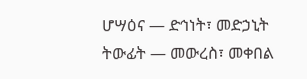ሆሣዕና — ድኅነት፣ መድኃኒት
ትውፊት — መውረስ፣ መቀበል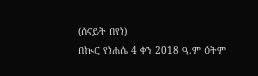(ሰናይት በየነ)
በኲር የነሐሴ 4 ቀን 2018 ዓ.ም ዕትም